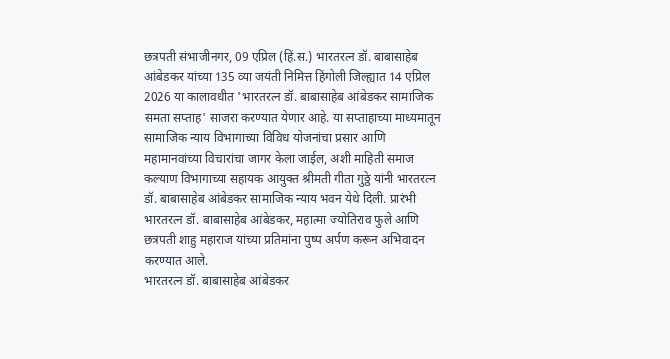छत्रपती संभाजीनगर, 09 एप्रिल (हिं.स.) भारतरत्न डॉ. बाबासाहेब आंबेडकर यांच्या 135 व्या जयंती निमित्त हिंगोली जिल्ह्यात 14 एप्रिल 2026 या कालावधीत 'भारतरत्न डॉ. बाबासाहेब आंबेडकर सामाजिक समता सप्ताह' साजरा करण्यात येणार आहे. या सप्ताहाच्या माध्यमातून सामाजिक न्याय विभागाच्या विविध योजनांचा प्रसार आणि महामानवांच्या विचारांचा जागर केला जाईल, अशी माहिती समाज कल्याण विभागाच्या सहायक आयुक्त श्रीमती गीता गुठ्ठे यांनी भारतरत्न डॉ. बाबासाहेब आंबेडकर सामाजिक न्याय भवन येथे दिली. प्रारंभी भारतरत्न डॉ. बाबासाहेब आंबेडकर, महात्मा ज्योतिराव फुले आणि छत्रपती शाहु महाराज यांच्या प्रतिमांना पुष्प अर्पण करून अभिवादन करण्यात आले.
भारतरत्न डॉ. बाबासाहेब आंबेडकर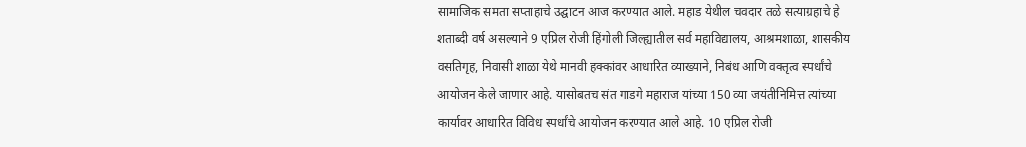सामाजिक समता सप्ताहाचे उद्घाटन आज करण्यात आले. महाड येथील चवदार तळे सत्याग्रहाचे हे शताब्दी वर्ष असल्याने 9 एप्रिल रोजी हिंगोली जिल्ह्यातील सर्व महाविद्यालय, आश्रमशाळा, शासकीय वसतिगृह, निवासी शाळा येथे मानवी हक्कांवर आधारित व्याख्याने, निबंध आणि वक्तृत्व स्पर्धांचे आयोजन केले जाणार आहे. यासोबतच संत गाडगे महाराज यांच्या 150 व्या जयंतीनिमित्त त्यांच्या कार्यावर आधारित विविध स्पर्धांचे आयोजन करण्यात आले आहे. 10 एप्रिल रोजी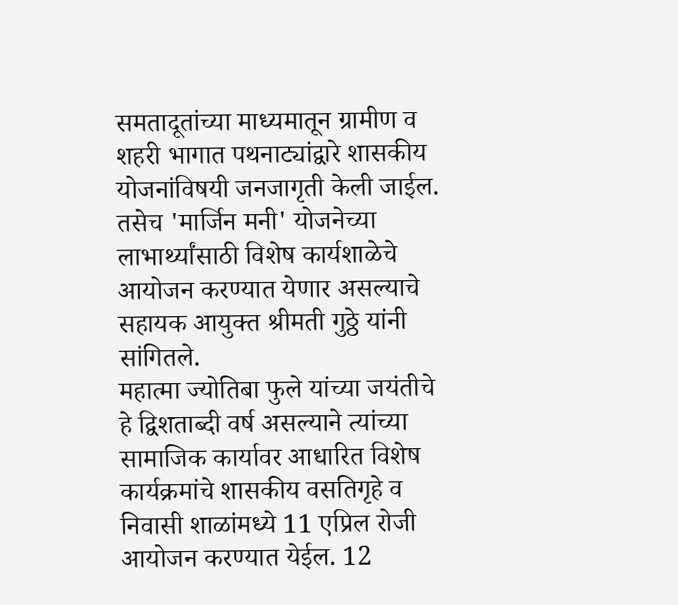समतादूतांच्या माध्यमातून ग्रामीण व शहरी भागात पथनाट्यांद्वारे शासकीय योजनांविषयी जनजागृती केली जाईल. तसेच 'मार्जिन मनी' योजनेच्या लाभार्थ्यांसाठी विशेष कार्यशाळेचे आयोजन करण्यात येणार असल्याचे सहायक आयुक्त श्रीमती गुठ्ठे यांनी सांगितले.
महात्मा ज्योतिबा फुले यांच्या जयंतीचे हे द्विशताब्दी वर्ष असल्याने त्यांच्या सामाजिक कार्यावर आधारित विशेष कार्यक्रमांचे शासकीय वसतिगृहे व निवासी शाळांमध्ये 11 एप्रिल रोजी आयोजन करण्यात येईल. 12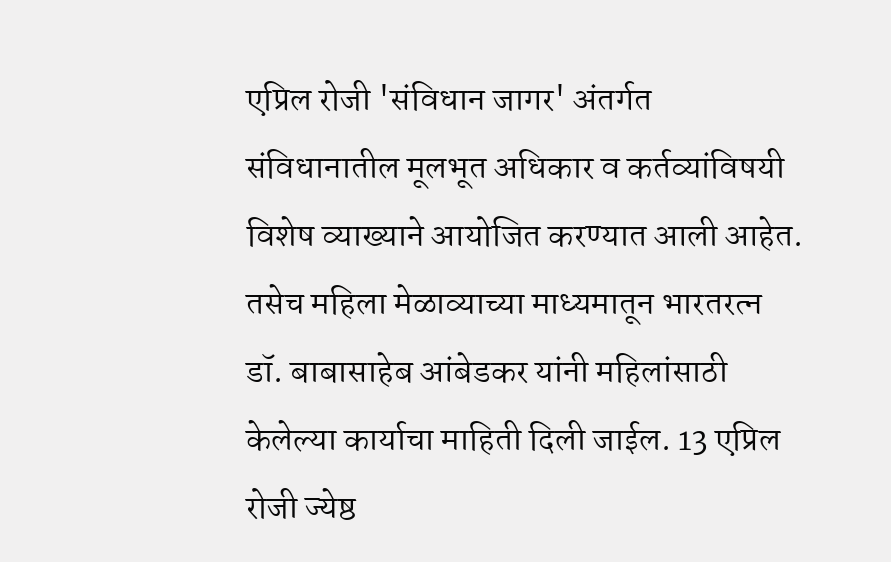एप्रिल रोजी 'संविधान जागर' अंतर्गत संविधानातील मूलभूत अधिकार व कर्तव्यांविषयी विशेष व्याख्याने आयोजित करण्यात आली आहेत. तसेच महिला मेळाव्याच्या माध्यमातून भारतरत्न डॉ. बाबासाहेब आंबेडकर यांनी महिलांसाठी केलेल्या कार्याचा माहिती दिली जाईल. 13 एप्रिल रोजी ज्येष्ठ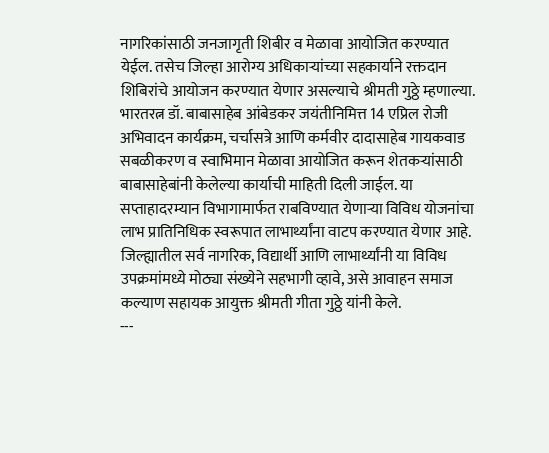नागरिकांसाठी जनजागृती शिबीर व मेळावा आयोजित करण्यात येईल. तसेच जिल्हा आरोग्य अधिकाऱ्यांच्या सहकार्याने रक्तदान शिबिरांचे आयोजन करण्यात येणार असल्याचे श्रीमती गुठ्ठे म्हणाल्या.
भारतरत्न डॉ. बाबासाहेब आंबेडकर जयंतीनिमित्त 14 एप्रिल रोजी अभिवादन कार्यक्रम, चर्चासत्रे आणि कर्मवीर दादासाहेब गायकवाड सबळीकरण व स्वाभिमान मेळावा आयोजित करून शेतकऱ्यांसाठी बाबासाहेबांनी केलेल्या कार्याची माहिती दिली जाईल. या सप्ताहादरम्यान विभागामार्फत राबविण्यात येणाऱ्या विविध योजनांचा लाभ प्रातिनिधिक स्वरूपात लाभार्थ्यांना वाटप करण्यात येणार आहे. जिल्ह्यातील सर्व नागरिक, विद्यार्थी आणि लाभार्थ्यांनी या विविध उपक्रमांमध्ये मोठ्या संख्येने सहभागी व्हावे, असे आवाहन समाज कल्याण सहायक आयुक्त श्रीमती गीता गुठ्ठे यांनी केले.
---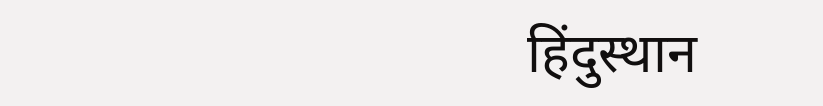हिंदुस्थान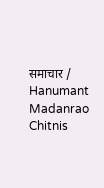समाचार / Hanumant Madanrao Chitnis